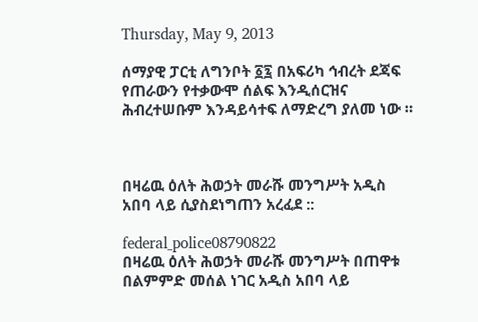Thursday, May 9, 2013

ሰማያዊ ፓርቲ ለግንቦት ፩፯ በአፍሪካ ኅብረት ደጃፍ የጠራውን የተቃውሞ ሰልፍ እንዲሰርዝና ሕብረተሠቡም እንዳይሳተፍ ለማድረግ ያለመ ነው ።



በዛሬዉ ዕለት ሕወኃት መራሹ መንግሥት አዲስ አበባ ላይ ሲያስደነግጠን አረፈደ ::

federal_police08790822
በዛሬዉ ዕለት ሕወኃት መራሹ መንግሥት በጠዋቱ በልምምድ መሰል ነገር አዲስ አበባ ላይ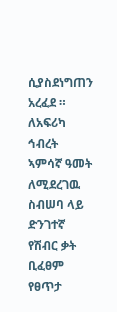ሲያስደነግጠን አረፈደ ። ለአፍሪካ ኅብረት ኣምሳኛ ዓመት ለሚደረገዉ ስብሠባ ላይ ድንገተኛ የሽብር ቃት ቢፈፀም የፀጥታ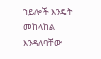ኀይሎች እንዴት መከላከል እንዳለባቸው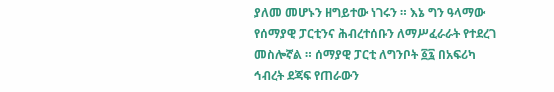ያለመ መሆኑን ዘግይተው ነገሩን ። እኔ ግን ዓላማው የሰማያዊ ፓርቲንና ሕብረተሰቡን ለማሥፈራራት የተደረገ መስሎኛል ። ሰማያዊ ፓርቲ ለግንቦት ፩፯ በአፍሪካ ኅብረት ደጃፍ የጠራውን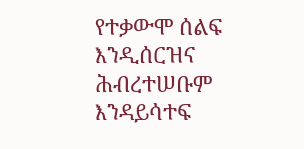የተቃውሞ ሰልፍ እንዲሰርዝና ሕብረተሠቡም እንዳይሳተፍ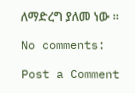ለማድረግ ያለመ ነው ።

No comments:

Post a Comment